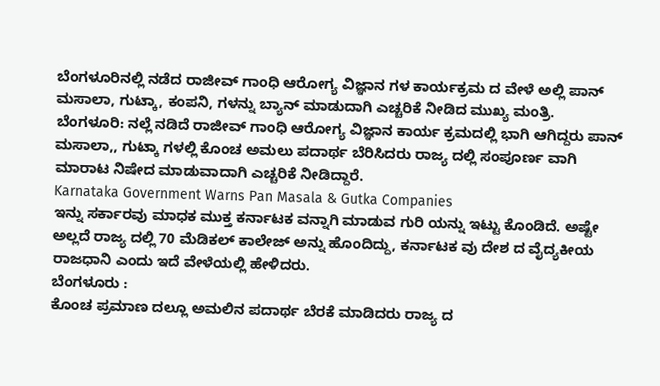ಬೆಂಗಳೂರಿನಲ್ಲಿ ನಡೆದ ರಾಜೀವ್ ಗಾಂಧಿ ಆರೋಗ್ಯ ವಿಜ್ಞಾನ ಗಳ ಕಾರ್ಯಕ್ರಮ ದ ವೇಳೆ ಅಲ್ಲಿ ಪಾನ್ ಮಸಾಲಾ, ಗುಟ್ಕಾ, ಕಂಪನಿ, ಗಳನ್ನು ಬ್ಯಾನ್ ಮಾಡುದಾಗಿ ಎಚ್ಚರಿಕೆ ನೀಡಿದ ಮುಖ್ಯ ಮಂತ್ರಿ.
ಬೆಂಗಳೂರಿ: ನಲ್ಲೆ ನಡಿದೆ ರಾಜೀವ್ ಗಾಂಧಿ ಆರೋಗ್ಯ ವಿಜ್ಞಾನ ಕಾರ್ಯ ಕ್ರಮದಲ್ಲಿ ಭಾಗಿ ಆಗಿದ್ದರು ಪಾನ್ ಮಸಾಲಾ,, ಗುಟ್ಕಾ ಗಳಲ್ಲಿ ಕೊಂಚ ಅಮಲು ಪದಾರ್ಥ ಬೆರಿಸಿದರು ರಾಜ್ಯ ದಲ್ಲಿ ಸಂಪೂರ್ಣ ವಾಗಿ ಮಾರಾಟ ನಿಷೇದ ಮಾಡುವಾದಾಗಿ ಎಚ್ಚರಿಕೆ ನೀಡಿದ್ದಾರೆ.
Karnataka Government Warns Pan Masala & Gutka Companies
ಇನ್ನು ಸರ್ಕಾರವು ಮಾಧಕ ಮುಕ್ತ ಕರ್ನಾಟಕ ವನ್ನಾಗಿ ಮಾಡುವ ಗುರಿ ಯನ್ನು ಇಟ್ಟು ಕೊಂಡಿದೆ. ಅಷ್ಟೇ ಅಲ್ಲದೆ ರಾಜ್ಯ ದಲ್ಲಿ 70 ಮೆಡಿಕಲ್ ಕಾಲೇಜ್ ಅನ್ನು ಹೊಂದಿದ್ದು, ಕರ್ನಾಟಕ ವು ದೇಶ ದ ವೈದ್ಯಕೀಯ ರಾಜಧಾನಿ ಎಂದು ಇದೆ ವೇಳೆಯಲ್ಲಿ ಹೇಳಿದರು.
ಬೆಂಗಳೂರು :
ಕೊಂಚ ಪ್ರಮಾಣ ದಲ್ಲೂ ಅಮಲಿನ ಪದಾರ್ಥ ಬೆರಕೆ ಮಾಡಿದರು ರಾಜ್ಯ ದ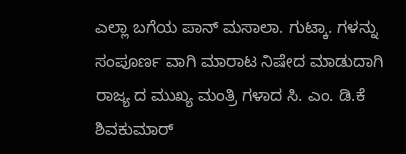ಎಲ್ಲಾ ಬಗೆಯ ಪಾನ್ ಮಸಾಲಾ. ಗುಟ್ಕಾ. ಗಳನ್ನು ಸಂಪೂರ್ಣ ವಾಗಿ ಮಾರಾಟ ನಿಷೇದ ಮಾಡುದಾಗಿ ರಾಜ್ಯ ದ ಮುಖ್ಯ ಮಂತ್ರಿ ಗಳಾದ ಸಿ. ಎಂ. ಡಿ.ಕೆ ಶಿವಕುಮಾರ್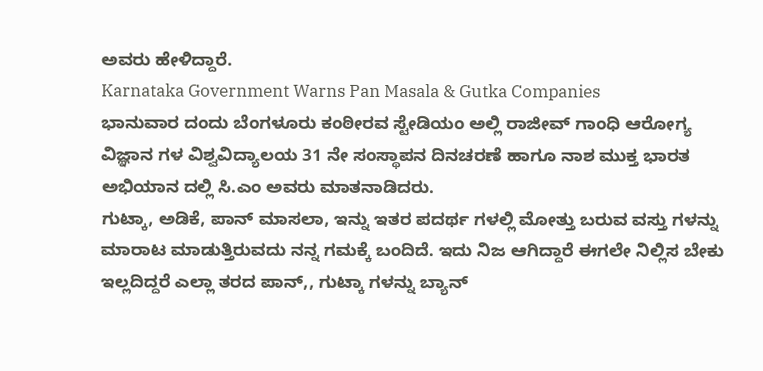ಅವರು ಹೇಳಿದ್ದಾರೆ.
Karnataka Government Warns Pan Masala & Gutka Companies
ಭಾನುವಾರ ದಂದು ಬೆಂಗಳೂರು ಕಂಠೀರವ ಸ್ಟೇಡಿಯಂ ಅಲ್ಲಿ ರಾಜೀವ್ ಗಾಂಧಿ ಆರೋಗ್ಯ ವಿಜ್ಞಾನ ಗಳ ವಿಶ್ವವಿದ್ಯಾಲಯ 31 ನೇ ಸಂಸ್ಥಾಪನ ದಿನಚರಣೆ ಹಾಗೂ ನಾಶ ಮುಕ್ತ ಭಾರತ ಅಭಿಯಾನ ದಲ್ಲಿ ಸಿ.ಎಂ ಅವರು ಮಾತನಾಡಿದರು.
ಗುಟ್ಕಾ, ಅಡಿಕೆ, ಪಾನ್ ಮಾಸಲಾ, ಇನ್ನು ಇತರ ಪದರ್ಥ ಗಳಲ್ಲಿ ಮೋತ್ತು ಬರುವ ವಸ್ತು ಗಳನ್ನು ಮಾರಾಟ ಮಾಡುತ್ತಿರುವದು ನನ್ನ ಗಮಕ್ಕೆ ಬಂದಿದೆ. ಇದು ನಿಜ ಆಗಿದ್ದಾರೆ ಈಗಲೇ ನಿಲ್ಲಿಸ ಬೇಕು ಇಲ್ಲದಿದ್ದರೆ ಎಲ್ಲಾ ತರದ ಪಾನ್,, ಗುಟ್ಕಾ ಗಳನ್ನು ಬ್ಯಾನ್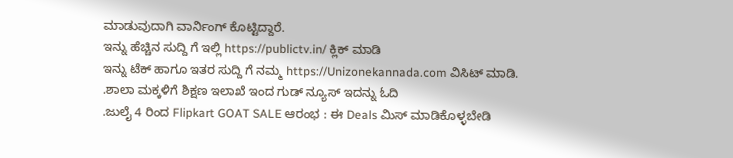ಮಾಡುವುದಾಗಿ ವಾರ್ನಿಂಗ್ ಕೊಟ್ಟಿದ್ದಾರೆ.
ಇನ್ನು ಹೆಚ್ಚಿನ ಸುದ್ದಿ ಗೆ ಇಲ್ಲಿ https://publictv.in/ ಕ್ಲಿಕ್ ಮಾಡಿ
ಇನ್ನು ಟೆಕ್ ಹಾಗೂ ಇತರ ಸುದ್ದಿ ಗೆ ನಮ್ಮ https://Unizonekannada.com ವಿಸಿಟ್ ಮಾಡಿ.
.ಶಾಲಾ ಮಕ್ಕಳಿಗೆ ಶಿಕ್ಷಣ ಇಲಾಖೆ ಇಂದ ಗುಡ್ ನ್ಯೂಸ್ ಇದನ್ನು ಓದಿ
.ಜುಲೈ 4 ರಿಂದ Flipkart GOAT SALE ಆರಂಭ : ಈ Deals ಮಿಸ್ ಮಾಡಿಕೊಳ್ಳಬೇಡಿ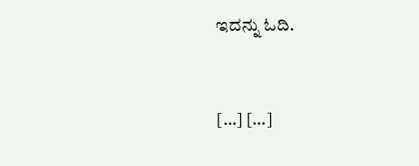ಇದನ್ನು ಓದಿ.


[…] […]